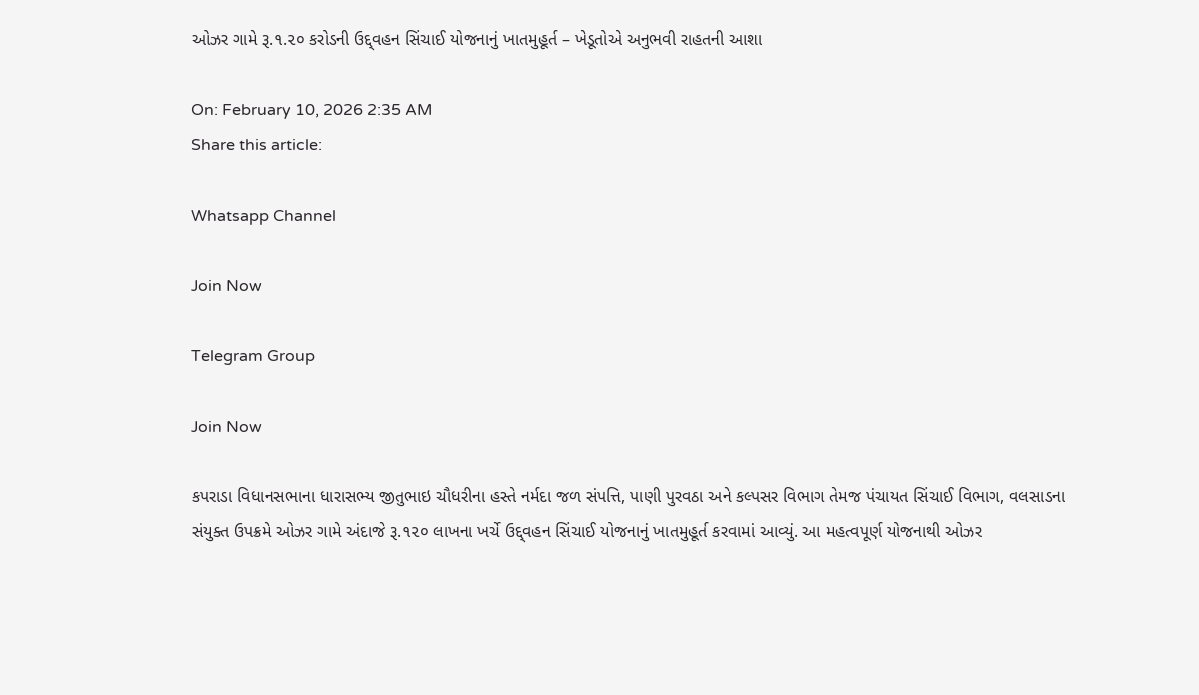ઓઝર ગામે રૂ.૧.૨૦ કરોડની ઉદ્દ્વહન સિંચાઈ યોજનાનું ખાતમુહૂર્ત – ખેડૂતોએ અનુભવી રાહતની આશા

On: February 10, 2026 2:35 AM
Share this article:

Whatsapp Channel

Join Now

Telegram Group

Join Now

કપરાડા વિધાનસભાના ધારાસભ્ય જીતુભાઇ ચૌધરીના હસ્તે નર્મદા જળ સંપત્તિ, પાણી પુરવઠા અને કલ્પસર વિભાગ તેમજ પંચાયત સિંચાઈ વિભાગ, વલસાડના સંયુક્ત ઉપક્રમે ઓઝર ગામે અંદાજે રૂ.૧૨૦ લાખના ખર્ચે ઉદ્દ્વહન સિંચાઈ યોજનાનું ખાતમુહૂર્ત કરવામાં આવ્યું. આ મહત્વપૂર્ણ યોજનાથી ઓઝર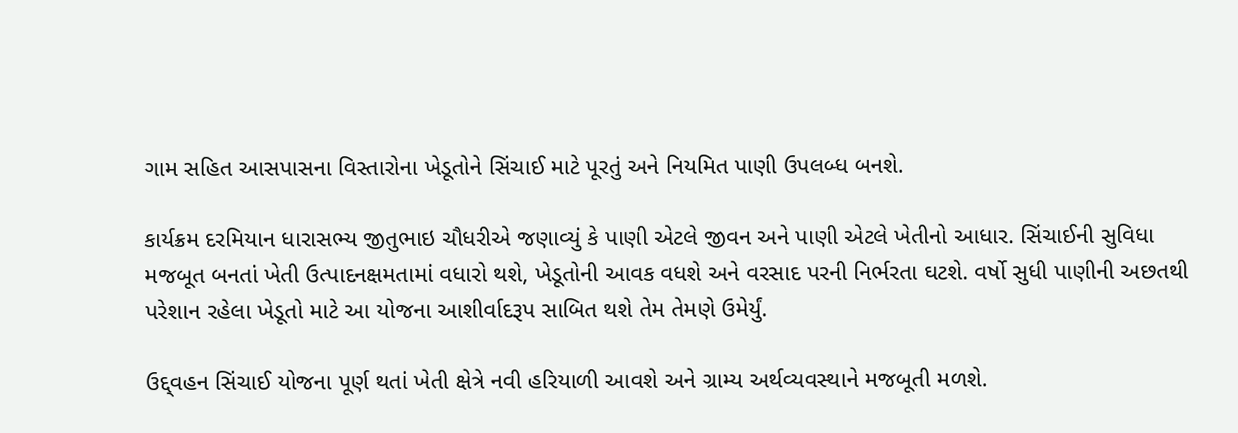ગામ સહિત આસપાસના વિસ્તારોના ખેડૂતોને સિંચાઈ માટે પૂરતું અને નિયમિત પાણી ઉપલબ્ધ બનશે.

કાર્યક્રમ દરમિયાન ધારાસભ્ય જીતુભાઇ ચૌધરીએ જણાવ્યું કે પાણી એટલે જીવન અને પાણી એટલે ખેતીનો આધાર. સિંચાઈની સુવિધા મજબૂત બનતાં ખેતી ઉત્પાદનક્ષમતામાં વધારો થશે, ખેડૂતોની આવક વધશે અને વરસાદ પરની નિર્ભરતા ઘટશે. વર્ષો સુધી પાણીની અછતથી પરેશાન રહેલા ખેડૂતો માટે આ યોજના આશીર્વાદરૂપ સાબિત થશે તેમ તેમણે ઉમેર્યું.

ઉદ્દ્વહન સિંચાઈ યોજના પૂર્ણ થતાં ખેતી ક્ષેત્રે નવી હરિયાળી આવશે અને ગ્રામ્ય અર્થવ્યવસ્થાને મજબૂતી મળશે.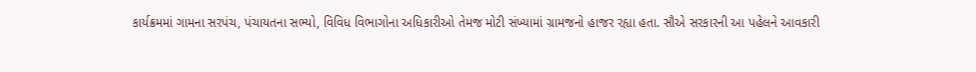કાર્યક્રમમાં ગામના સરપંચ, પંચાયતના સભ્યો, વિવિધ વિભાગોના અધિકારીઓ તેમજ મોટી સંખ્યામાં ગ્રામજનો હાજર રહ્યા હતા. સૌએ સરકારની આ પહેલને આવકારી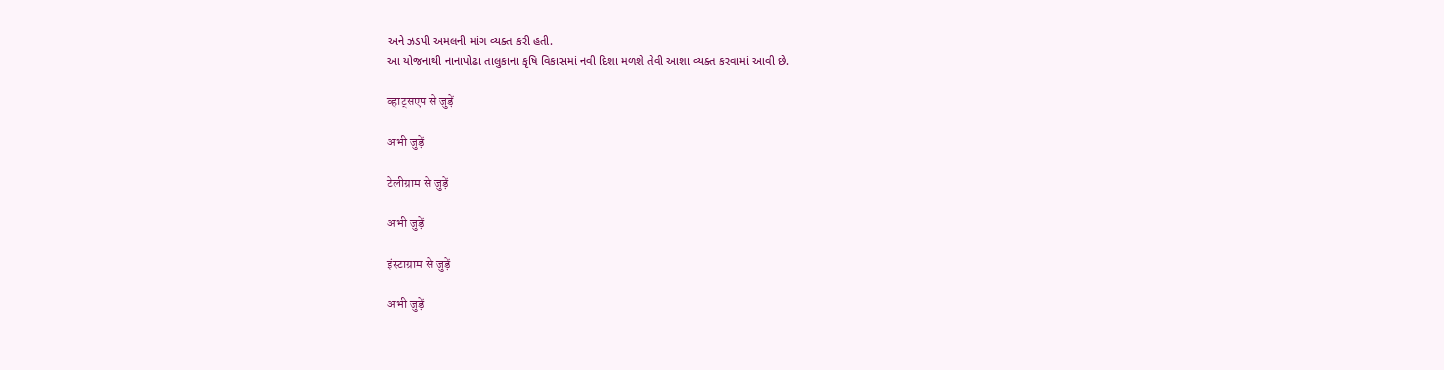અને ઝડપી અમલની માંગ વ્યક્ત કરી હતી.
આ યોજનાથી નાનાપોઢા તાલુકાના કૃષિ વિકાસમાં નવી દિશા મળશે તેવી આશા વ્યક્ત કરવામાં આવી છે.

व्हाट्सएप से जुड़ें

अभी जुड़ें

टेलीग्राम से जुड़ें

अभी जुड़ें

इंस्टाग्राम से जुड़ें

अभी जुड़ें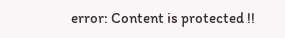error: Content is protected !!